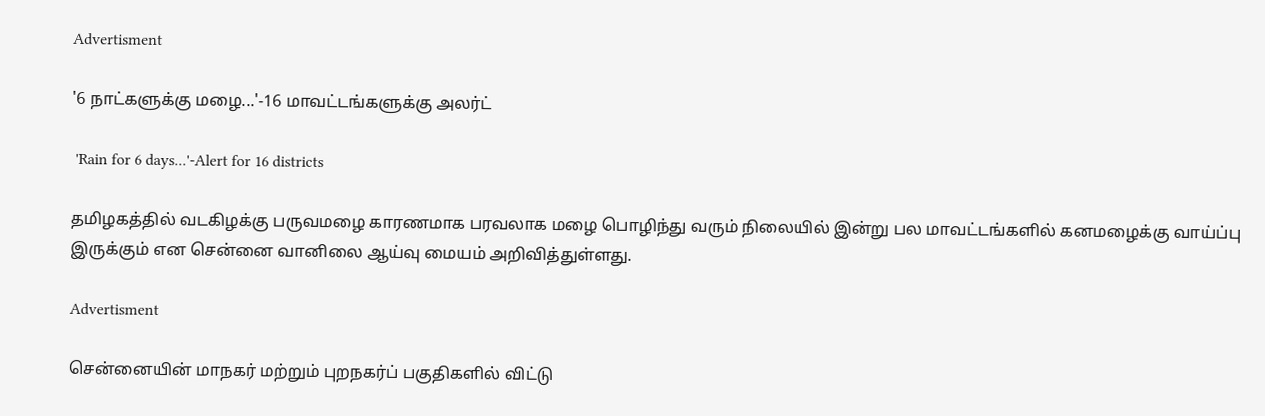Advertisment

'6 நாட்களுக்கு மழை...'-16 மாவட்டங்களுக்கு அலர்ட்

 'Rain for 6 days...'-Alert for 16 districts

தமிழகத்தில் வடகிழக்கு பருவமழை காரணமாக பரவலாக மழை பொழிந்து வரும் நிலையில் இன்று பல மாவட்டங்களில் கனமழைக்கு வாய்ப்பு இருக்கும் என சென்னை வானிலை ஆய்வு மையம் அறிவித்துள்ளது.

Advertisment

சென்னையின் மாநகர் மற்றும் புறநகர்ப் பகுதிகளில் விட்டு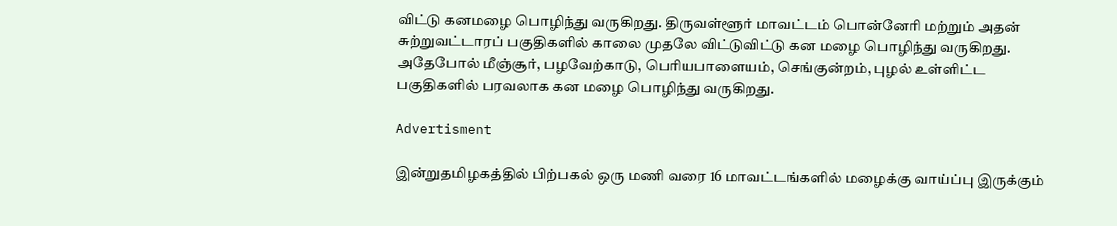விட்டு கனமழை பொழிந்து வருகிறது. திருவள்ளூர் மாவட்டம் பொன்னேரி மற்றும் அதன் சுற்றுவட்டாரப் பகுதிகளில் காலை முதலே விட்டுவிட்டு கன மழை பொழிந்து வருகிறது. அதேபோல் மீஞ்சூர், பழவேற்காடு, பெரியபாளையம், செங்குன்றம், புழல் உள்ளிட்ட பகுதிகளில் பரவலாக கன மழை பொழிந்து வருகிறது.

Advertisment

இன்றுதமிழகத்தில் பிற்பகல் ஒரு மணி வரை 16 மாவட்டங்களில் மழைக்கு வாய்ப்பு இருக்கும்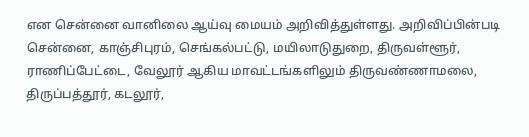என சென்னை வானிலை ஆய்வு மையம் அறிவித்துள்ளது. அறிவிப்பின்படி சென்னை, காஞ்சிபுரம், செங்கல்பட்டு, மயிலாடுதுறை, திருவள்ளூர், ராணிப்பேட்டை, வேலூர் ஆகிய மாவட்டங்களிலும் திருவண்ணாமலை, திருப்பத்தூர், கடலூர்,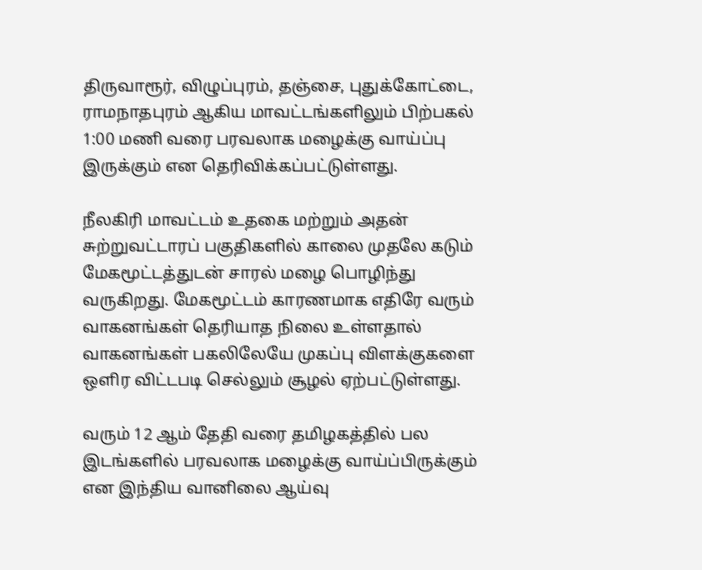திருவாரூர், விழுப்புரம், தஞ்சை, புதுக்கோட்டை, ராமநாதபுரம் ஆகிய மாவட்டங்களிலும் பிற்பகல் 1:00 மணி வரை பரவலாக மழைக்கு வாய்ப்பு இருக்கும் என தெரிவிக்கப்பட்டுள்ளது.

நீலகிரி மாவட்டம் உதகை மற்றும் அதன் சுற்றுவட்டாரப் பகுதிகளில் காலை முதலே கடும் மேகமூட்டத்துடன் சாரல் மழை பொழிந்து வருகிறது. மேகமூட்டம் காரணமாக எதிரே வரும் வாகனங்கள் தெரியாத நிலை உள்ளதால் வாகனங்கள் பகலிலேயே முகப்பு விளக்குகளை ஒளிர விட்டபடி செல்லும் சூழல் ஏற்பட்டுள்ளது.

வரும் 12 ஆம் தேதி வரை தமிழகத்தில் பல இடங்களில் பரவலாக மழைக்கு வாய்ப்பிருக்கும் என இந்திய வானிலை ஆய்வு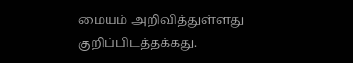மையம் அறிவித்துள்ளது குறிப்பிடத்தக்கது.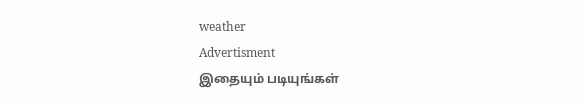weather
Advertisment
இதையும் படியுங்கள்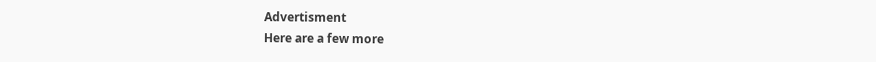Advertisment
Here are a few more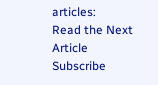articles:
Read the Next Article
Subscribe